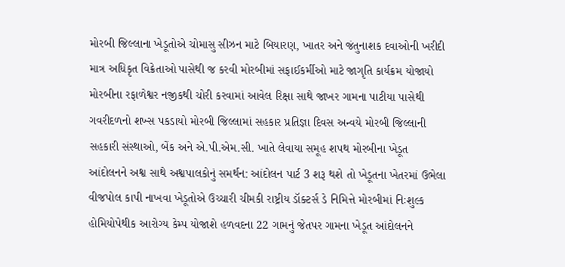મોરબી જિલ્લાના ખેડૂતોએ ચોમાસુ સીઝન માટે બિયારણ, ખાતર અને જંતુનાશક દવાઓની ખરીદી માત્ર અધિકૃત વિક્રેતાઓ પાસેથી જ કરવી મોરબીમાં સફાઈકર્મીઓ માટે જાગૃતિ કાર્યક્રમ યોજાયો મોરબીના રફાળેશ્વર નજીકથી ચોરી કરવામાં આવેલ રિક્ષા સાથે જાખર ગામના પાટીયા પાસેથી ગવરીદળનો શખ્સ પકડાયો મોરબી જિલ્લામાં સહકાર પ્રતિજ્ઞા દિવસ અન્વયે મોરબી જિલ્લાની સહકારી સંસ્થાઓ, બેંક અને એ.પી.એમ.સી. ખાતે લેવાયા સમૂહ શપથ મોરબીના ખેડૂત આંદોલનને અશ્વ સાથે અશ્વપાલકોનું સમર્થન: આંદોલન પાર્ટ 3 શરૂ થશે તો ખેડૂતના ખેતરમાં ઉભેલા વીજપોલ કાપી નાખવા ખેડૂતોએ ઉચ્ચારી ચીમકી રાષ્ટ્રીય ડૉક્ટર્સ ડે નિમિત્તે મોરબીમાં નિઃશુલ્ક હોમિયોપેથીક આરોગ્ય કેમ્પ યોજાશે હળવદના 22 ગામનું જેતપર ગામના ખેડૂત આંદોલનને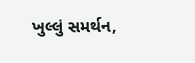ખુલ્લું સમર્થન,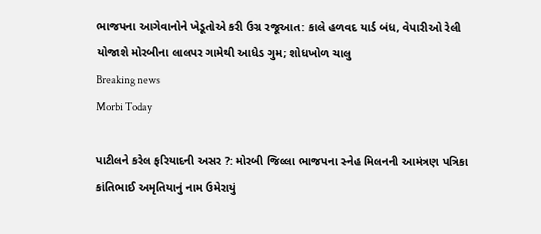ભાજપના આગેવાનોને ખેડૂતોએ કરી ઉગ્ર રજૂઆત: કાલે હળવદ યાર્ડ બંધ, વેપારીઓ રેલી યોજાશે મોરબીના લાલપર ગામેથી આધેડ ગુમ; શોધખોળ ચાલુ
Breaking news
Morbi Today

પાટીલને કરેલ ફરિયાદની અસર ?: મોરબી જિલ્લા ભાજપના સ્નેહ મિલનની આમંત્રણ પત્રિકા કાંતિભાઈ અમૃતિયાનું નામ ઉમેરાયું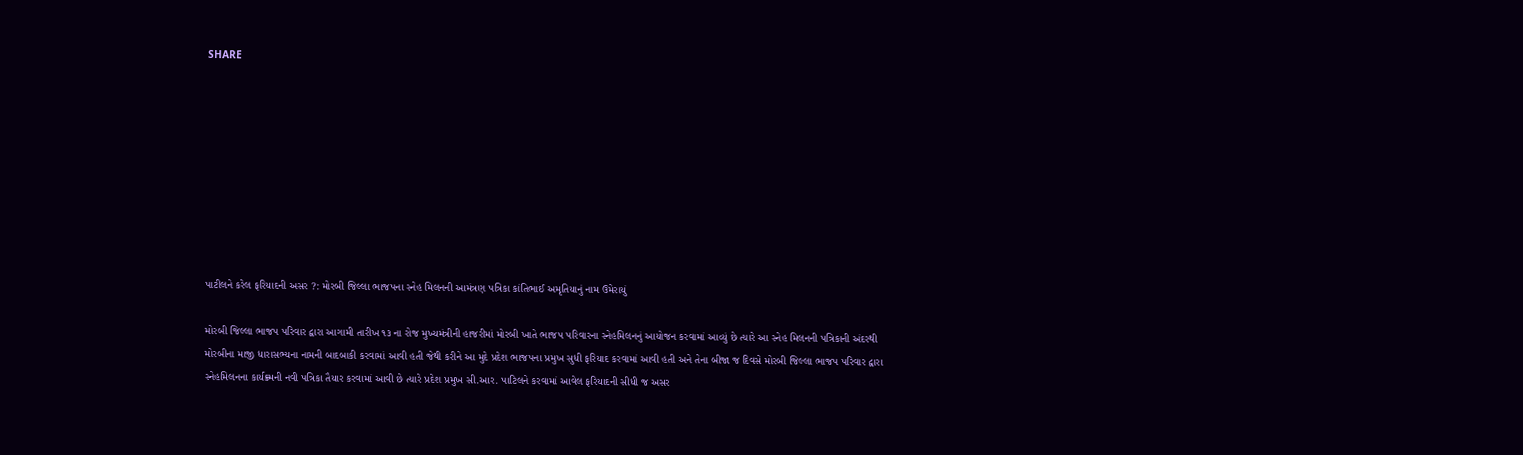SHARE









પાટીલને કરેલ ફરિયાદની અસર ?: મોરબી જિલ્લા ભાજપના સ્નેહ મિલનની આમંત્રણ પત્રિકા કાંતિભાઈ અમૃતિયાનું નામ ઉમેરાયું

મોરબી જિલ્લા ભાજપ પરિવાર દ્વારા આગામી તારીખ ૧૩ ના રોજ મુખ્યમંત્રીની હાજરીમાં મોરબી ખાતે ભાજપ પરિવારના સ્નેહમિલનનું આયોજન કરવામાં આવ્યું છે ત્યારે આ સ્નેહ મિલનની પત્રિકાની અંદરથી મોરબીના માજી ધારાસભ્યના નામની બાદબાકી કરવામાં આવી હતી જેથી કરીને આ મુદે પ્રદેશ ભાજપના પ્રમુખ સુધી ફરિયાદ કરવામાં આવી હતી અને તેના બીજા જ દિવસે મોરબી જિલ્લા ભાજપ પરિવાર દ્વારા સ્નેહમિલનના કાર્યક્ર્મની નવી પત્રિકા તૈયાર કરવામાં આવી છે ત્યારે પ્રદેશ પ્રમુખ સી.આર. પાટિલને કરવામાં આવેલ ફરિયાદની સીધી જ અસર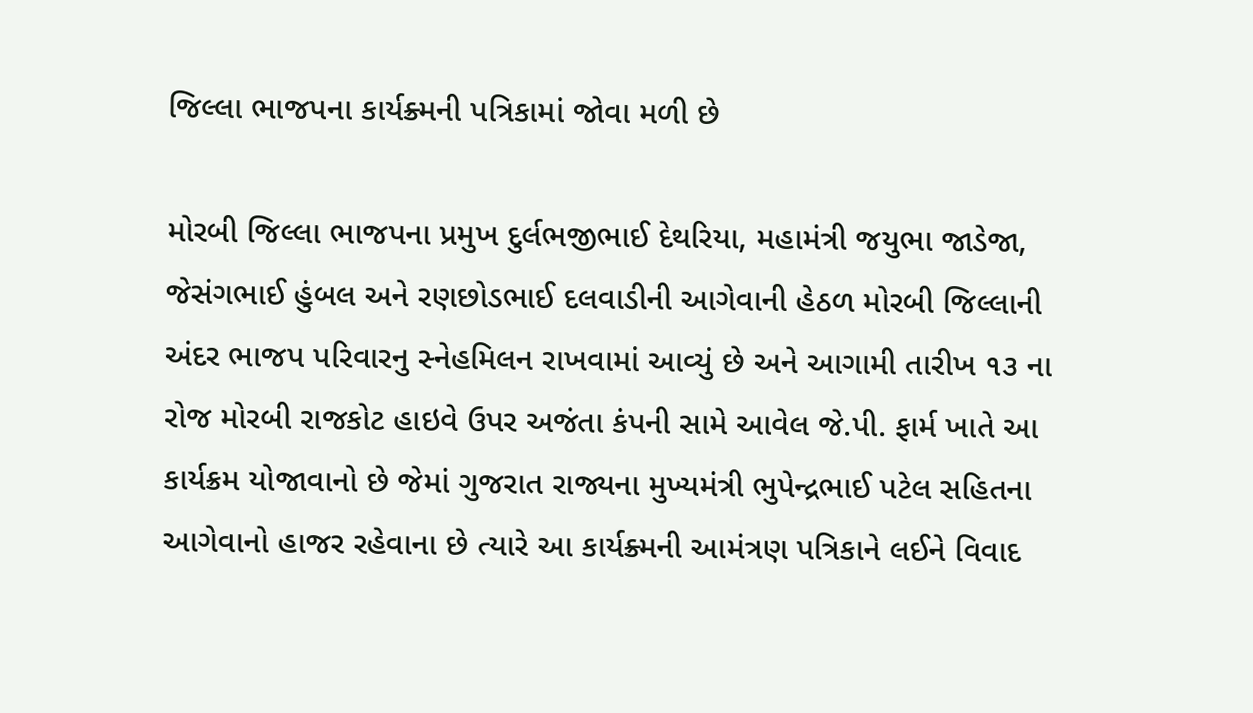જિલ્લા ભાજપના કાર્યક્ર્મની પત્રિકામાં જોવા મળી છે

મોરબી જિલ્લા ભાજપના પ્રમુખ દુર્લભજીભાઈ દેથરિયા, મહામંત્રી જયુભા જાડેજા, જેસંગભાઈ હુંબલ અને રણછોડભાઈ દલવાડીની આગેવાની હેઠળ મોરબી જિલ્લાની અંદર ભાજપ પરિવારનુ સ્નેહમિલન રાખવામાં આવ્યું છે અને આગામી તારીખ ૧૩ ના રોજ મોરબી રાજકોટ હાઇવે ઉપર અજંતા કંપની સામે આવેલ જે.પી. ફાર્મ ખાતે આ કાર્યક્રમ યોજાવાનો છે જેમાં ગુજરાત રાજ્યના મુખ્યમંત્રી ભુપેન્દ્રભાઈ પટેલ સહિતના આગેવાનો હાજર રહેવાના છે ત્યારે આ કાર્યક્ર્મની આમંત્રણ પત્રિકાને લઈને વિવાદ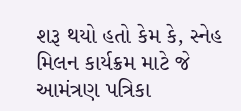શરૂ થયો હતો કેમ કે, સ્નેહ મિલન કાર્યક્રમ માટે જે આમંત્રણ પત્રિકા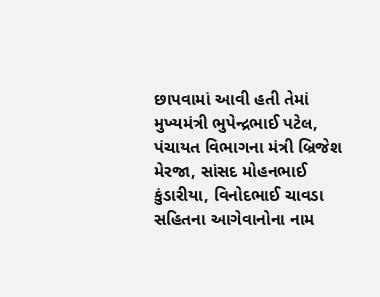છાપવામાં આવી હતી તેમાં મુખ્યમંત્રી ભુપેન્દ્રભાઈ પટેલ, પંચાયત વિભાગના મંત્રી બ્રિજેશ મેરજા, સાંસદ મોહનભાઈ કુંડારીયા, વિનોદભાઈ ચાવડા સહિતના આગેવાનોના નામ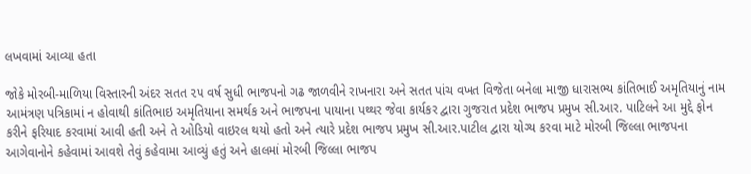લખવામાં આવ્યા હતા

જોકે મોરબી-માળિયા વિસ્તારની અંદર સતત ૨૫ વર્ષ સુધી ભાજપનો ગઢ જાળવીને રાખનારા અને સતત પાંચ વખત વિજેતા બનેલા માજી ધારાસભ્ય કાંતિભાઈ અમૃતિયાનું નામ આમંત્રણ પત્રિકામાં ન હોવાથી કાંતિભાઇ અમૃતિયાના સમર્થક અને ભાજપના પાયાના પથ્થર જેવા કાર્યકર દ્વારા ગુજરાત પ્રદેશ ભાજપ પ્રમુખ સી.આર. પાટિલને આ મુદ્દે ફોન કરીને ફરિયાદ કરવામાં આવી હતી અને તે ઓડિયો વાઇરલ થયો હતો અને ત્યારે પ્રદેશ ભાજપ પ્રમુખ સી.આર.પાટીલ દ્વારા યોગ્ય કરવા માટે મોરબી જિલ્લા ભાજપના આગેવાનોને કહેવામાં આવશે તેવું કહેવામા આવ્યું હતું અને હાલમાં મોરબી જિલ્લા ભાજપ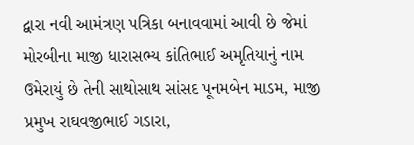દ્વારા નવી આમંત્રણ પત્રિકા બનાવવામાં આવી છે જેમાં મોરબીના માજી ધારાસભ્ય કાંતિભાઈ અમૃતિયાનું નામ ઉમેરાયું છે તેની સાથોસાથ સાંસદ પૂનમબેન માડમ, માજી પ્રમુખ રાઘવજીભાઈ ગડારા,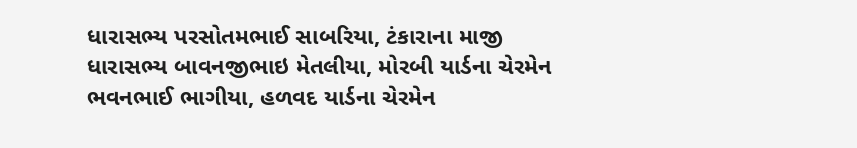ધારાસભ્ય પરસોતમભાઈ સાબરિયા, ટંકારાના માજી ધારાસભ્ય બાવનજીભાઇ મેતલીયા, મોરબી યાર્ડના ચેરમેન ભવનભાઈ ભાગીયા, હળવદ યાર્ડના ચેરમેન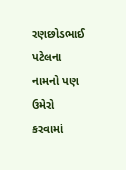રણછોડભાઈ પટેલના નામનો પણ ઉમેરો કરવામાં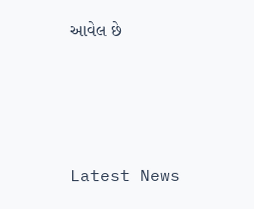આવેલ છે






Latest News